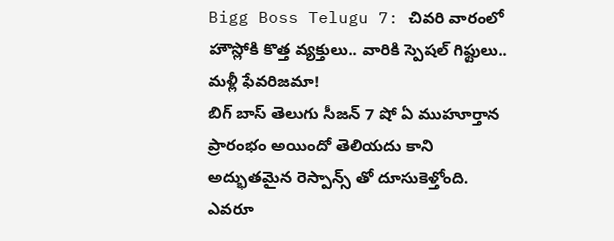Bigg Boss Telugu 7: చివరి వారంలో హౌస్లోకి కొత్త వ్యక్తులు.. వారికి స్పెషల్ గిఫ్టులు.. మళ్లీ ఫేవరిజమా!
బిగ్ బాస్ తెలుగు సీజన్ 7 షో ఏ ముహూర్తాన ప్రారంభం అయిందో తెలియదు కాని అద్భుతమైన రెస్పాన్స్ తో దూసుకెళ్తోంది. ఎవరూ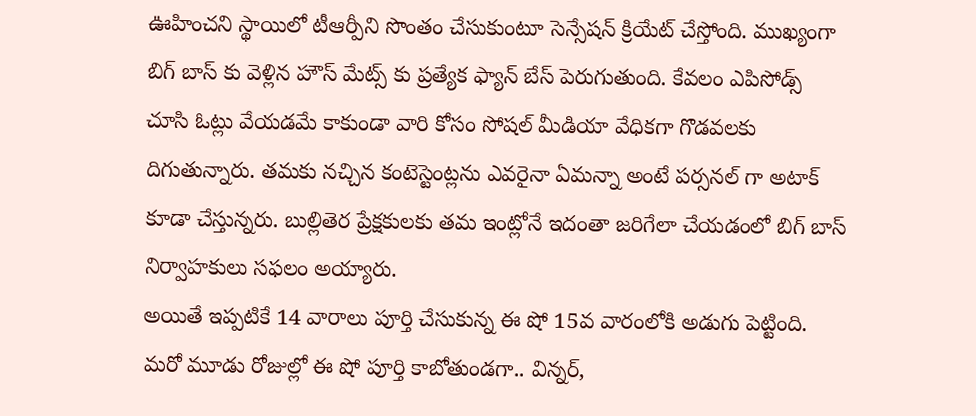ఊహించని స్థాయిలో టీఆర్పీని సొంతం చేసుకుంటూ సెన్సేషన్ క్రియేట్ చేస్తోంది. ముఖ్యంగా బిగ్ బాస్ కు వెళ్లిన హౌస్ మేట్స్ కు ప్రత్యేక ఫ్యాన్ బేస్ పెరుగుతుంది. కేవలం ఎపిసోడ్స్ చూసి ఓట్లు వేయడమే కాకుండా వారి కోసం సోషల్ మీడియా వేధికగా గొడవలకు దిగుతున్నారు. తమకు నచ్చిన కంటెస్టెంట్లను ఎవరైనా ఏమన్నా అంటే పర్సనల్ గా అటాక్ కూడా చేస్తున్నరు. బుల్లితెర ప్రేక్షకులకు తమ ఇంట్లోనే ఇదంతా జరిగేలా చేయడంలో బిగ్ బాస్ నిర్వాహకులు సఫలం అయ్యారు.
అయితే ఇప్పటికే 14 వారాలు పూర్తి చేసుకున్న ఈ షో 15వ వారంలోకి అడుగు పెట్టింది. మరో మూడు రోజుల్లో ఈ షో పూర్తి కాబోతుండగా.. విన్నర్,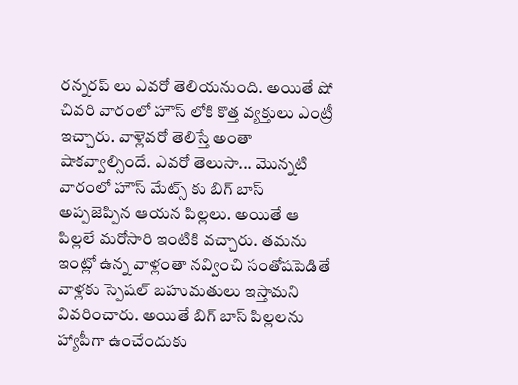రన్నరప్ లు ఎవరో తెలియనుంది. అయితే షో చివరి వారంలో హౌస్ లోకి కొత్త వ్యక్తులు ఎంట్రీ ఇచ్చారు. వాళ్లెవరో తెలిస్తే అంతా షాకవ్వాల్సిందే. ఎవరో తెలుసా... మొన్నటి వారంలో హౌస్ మేట్స్ కు బిగ్ బాస్ అప్పజెప్పిన ఆయన పిల్లలు. అయితే ఆ పిల్లలే మరోసారి ఇంటికి వచ్చారు. తమను ఇంట్లో ఉన్న వాళ్లంతా నవ్వించి సంతోషపెడితే వాళ్లకు స్పెషల్ బహుమతులు ఇస్తామని వివరించారు. అయితే బిగ్ బాస్ పిల్లలను హ్యాపీగా ఉంచేందుకు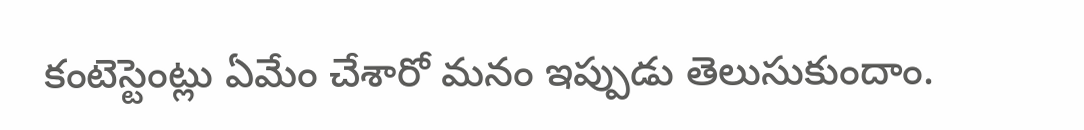కంటెస్టెంట్లు ఏమేం చేశారో మనం ఇప్పుడు తెలుసుకుందాం.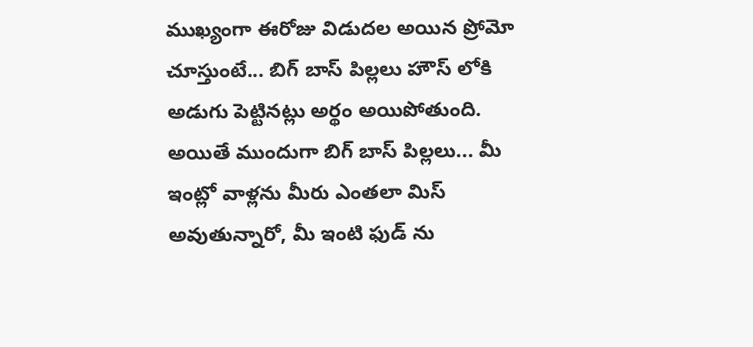ముఖ్యంగా ఈరోజు విడుదల అయిన ప్రోమో చూస్తుంటే... బిగ్ బాస్ పిల్లలు హౌస్ లోకి అడుగు పెట్టినట్లు అర్థం అయిపోతుంది. అయితే ముందుగా బిగ్ బాస్ పిల్లలు... మీ ఇంట్లో వాళ్లను మీరు ఎంతలా మిస్ అవుతున్నారో, మీ ఇంటి ఫుడ్ ను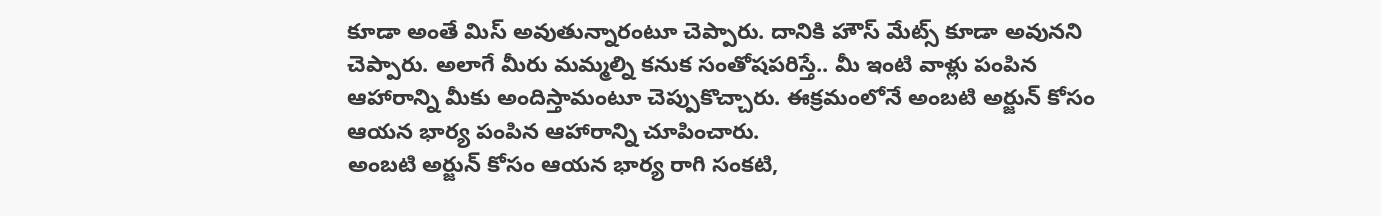కూడా అంతే మిస్ అవుతున్నారంటూ చెప్పారు. దానికి హౌస్ మేట్స్ కూడా అవునని చెప్పారు. అలాగే మీరు మమ్మల్ని కనుక సంతోషపరిస్తే.. మీ ఇంటి వాళ్లు పంపిన ఆహారాన్ని మీకు అందిస్తామంటూ చెప్పుకొచ్చారు. ఈక్రమంలోనే అంబటి అర్జున్ కోసం ఆయన భార్య పంపిన ఆహారాన్ని చూపించారు.
అంబటి అర్జున్ కోసం ఆయన భార్య రాగి సంకటి,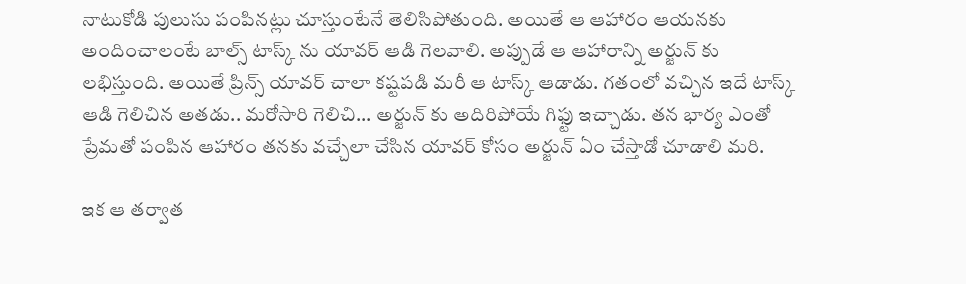నాటుకోడి పులుసు పంపినట్లు చూస్తుంటేనే తెలిసిపోతుంది. అయితే ఆ ఆహారం ఆయనకు అందించాలంటే బాల్స్ టాస్క్ ను యావర్ ఆడి గెలవాలి. అప్పుడే ఆ ఆహారాన్ని అర్జున్ కు లభిస్తుంది. అయితే ప్రిన్స్ యావర్ చాలా కష్టపడి మరీ ఆ టాస్క్ ఆడాడు. గతంలో వచ్చిన ఇదే టాస్క్ ఆడి గెలిచిన అతడు.. మరోసారి గెలిచి... అర్జున్ కు అదిరిపోయే గిఫ్టు ఇచ్చాడు. తన భార్య ఎంతో ప్రేమతో పంపిన ఆహారం తనకు వచ్చేలా చేసిన యావర్ కోసం అర్జున్ ఏం చేస్తాడో చూడాలి మరి.

ఇక ఆ తర్వాత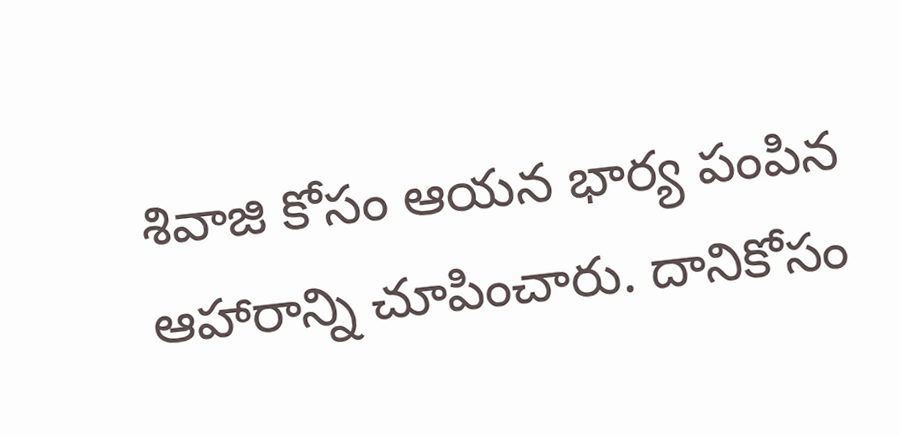శివాజి కోసం ఆయన భార్య పంపిన ఆహారాన్ని చూపించారు. దానికోసం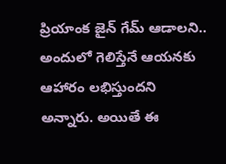ప్రియాంక జైన్ గేమ్ ఆడాలని.. అందులో గెలిస్తేనే ఆయనకు ఆహారం లభిస్తుందని అన్నారు. అయితే ఈ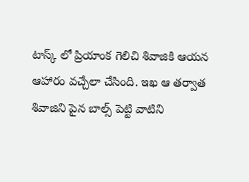టాస్క్ లో ప్రియాంక గెలిచి శివాజికి ఆయన ఆహారం వచ్చేలా చేసింది. ఇఖ ఆ తర్వాత శివాజిని పైన బాల్స్ పెట్టి వాటిని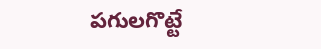పగులగొట్టే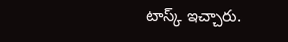టాస్క్ ఇచ్చారు.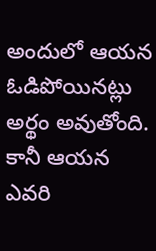అందులో ఆయన ఓడిపోయినట్లు అర్థం అవుతోంది. కానీ ఆయన ఎవరి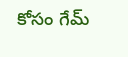కోసం గేమ్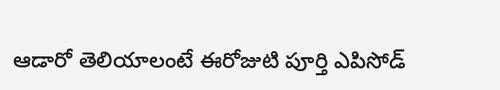ఆడారో తెలియాలంటే ఈరోజుటి పూర్తి ఎపిసోడ్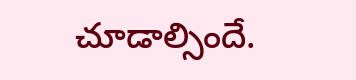చూడాల్సిందే.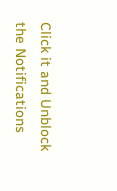Click it and Unblock the Notifications